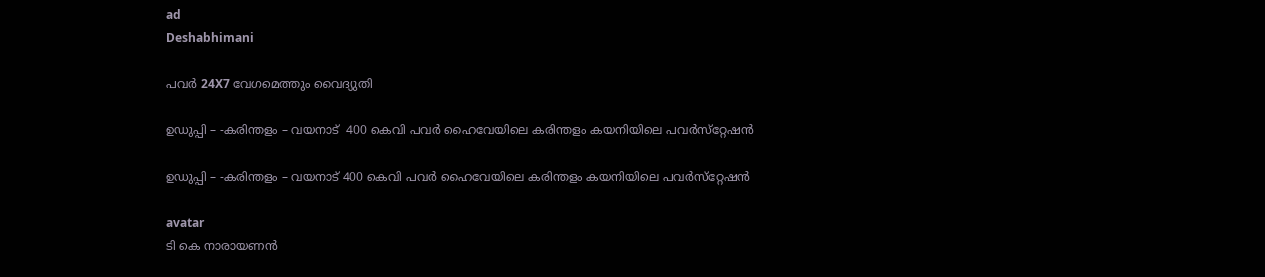ad
Deshabhimani

പവർ 24X7 വേഗമെത്തും വൈദ്യുതി

ഉഡുപ്പി – -കരിന്തളം – വയനാട്‌  400 കെവി പവര്‍ ഹൈവേയിലെ കരിന്തളം കയനിയിലെ പവർസ്‌റ്റേഷൻ

ഉഡുപ്പി – -കരിന്തളം – വയനാട്‌ 400 കെവി പവര്‍ ഹൈവേയിലെ കരിന്തളം കയനിയിലെ പവർസ്‌റ്റേഷൻ

avatar
ടി കെ നാരായണൻ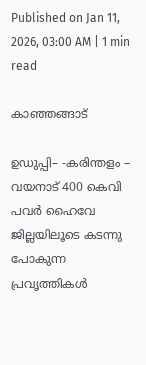Published on Jan 11, 2026, 03:00 AM | 1 min read

കാഞ്ഞങ്ങാട്‌

ഉഡുപ്പി– -കരിന്തളം – വയനാട്‌ 400 കെവി പവര്‍ ഹൈവേ ജില്ലയിലൂടെ കടന്നു പോകുന്ന പ്രവൃത്തികൾ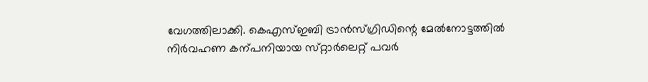വേഗത്തിലാക്കി. കെഎസ്‌ഇബി ട്രാൻസ്‌ഗ്രിഡിന്റെ മേൽനോട്ടത്തിൽ നിർവഹണ കന്പനിയായ സ്‌റ്റാർലെറ്റ്‌ പവർ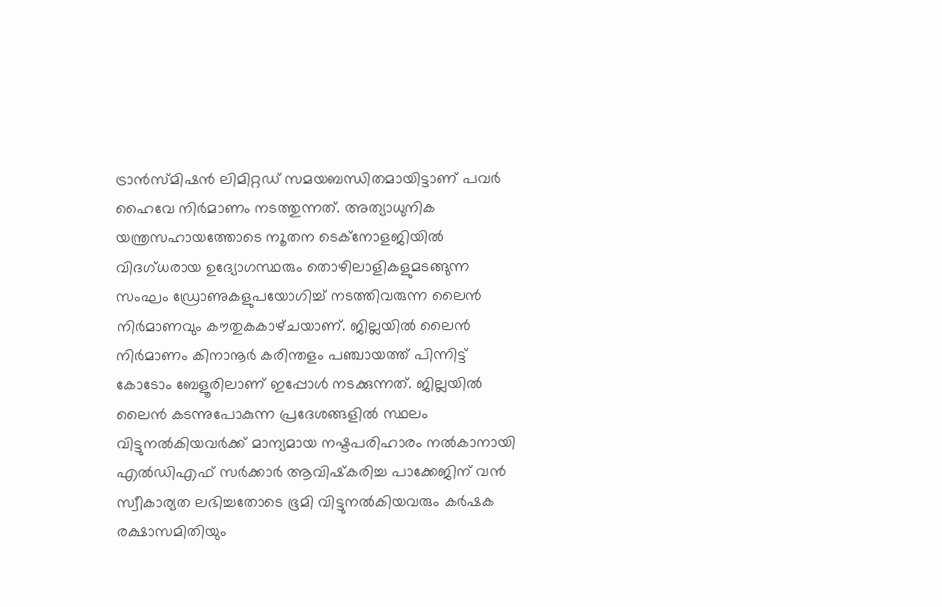ട്രാൻസ്‌മിഷൻ ലിമിറ്റഡ്‌ സമയബന്ധിതമായിട്ടാണ്‌ പവർ ഹൈവേ നിർമാണം നടത്തുന്നത്‌. അത്യാധുനിക യന്ത്രസഹായത്തോടെ ന‍ൂതന ടെക്‌നോളജിയിൽ വിദഗ്‌ധരായ ഉദ്യോഗസ്ഥരും തൊഴിലാളികളുമടങ്ങുന്ന സംഘം ഡ്രോണുകളുപയോഗിച്ച്‌ നടത്തിവരുന്ന ലൈൻ നിർമാണവും ക‍ൗതുകകാഴ്‌ചയാണ്‌. ജില്ലയിൽ ലൈൻ നിർമാണം കിനാനൂർ കരിന്തളം‍ പഞ്ചായത്ത്‌ പിന്നിട്ട്‌ കോടോം ബേളൂരിലാണ്‌ ഇപ്പോൾ നടക്കുന്നത്‌. ജില്ലയിൽ ലൈൻ കടന്നുപോകുന്ന പ്രദേശങ്ങളിൽ സ്ഥലം വിട്ടുനൽകിയവർക്ക്‌ മാന്യമായ നഷ്ടപരിഹാരം നൽകാനായി എൽഡിഎഫ്‌ സർക്കാർ ആവിഷ്‌കരിച്ച പാക്കേജിന്‌ വൻ സ്വീകാര്യത ലഭിച്ചതോടെ ഭൂമി വിട്ടുനൽകിയവരും കർഷക രക്ഷാസമിതിയും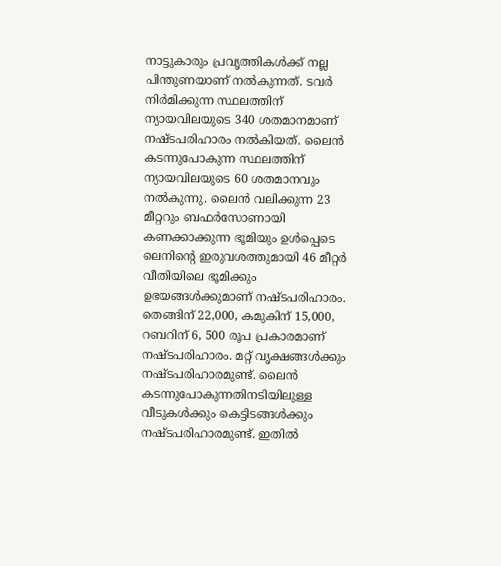നാട്ടുകാരും പ്രവൃത്തികൾക്ക്‌ നല്ല പിന്തുണയാണ്‌ നൽകുന്നത്‌. ടവർ നിർമിക്കുന്ന സ്ഥലത്തിന്‌ ന്യായവിലയുടെ 340 ശതമാനമാണ്‌ നഷ്ടപരിഹാരം നൽകിയത്‌. ലൈൻ കടന്നുപോകുന്ന സ്ഥലത്തിന്‌ ന്യായവിലയുടെ 60 ശതമാനവും നൽകുന്നു. ലൈൻ വലിക്കുന്ന 23 മീറ്ററും ബഫർസോണായി കണക്കാക്കുന്ന ഭൂമിയും ഉൾപ്പെടെ ലെനിന്റെ ഇരുവശത്തുമായി 46 മീറ്റർ വീതിയിലെ ഭൂമിക്കും ഉഭയങ്ങൾക്കുമാണ്‌ നഷ്ടപരിഹാരം. തെങ്ങിന്‌ 22,000, കമുകിന്‌ 15,000, റബറിന്‌ 6, 500 രൂപ പ്രകാരമാണ്‌ നഷ്ടപരിഹാരം. മറ്റ്‌ വൃക്ഷങ്ങൾക്കും നഷ്ടപരിഹാരമുണ്ട്‌. ലൈൻ കടന്നുപോകുന്നതിനടിയിലുള്ള വീടുകൾക്കും കെട്ടിടങ്ങൾക്കും നഷ്ടപരിഹാരമുണ്ട്‌. ഇതിൽ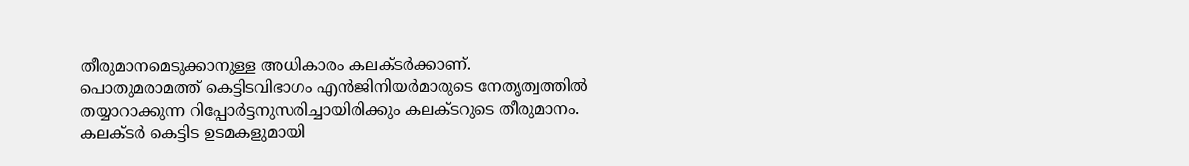തീരുമാനമെടുക്കാനുള്ള അധികാരം കലക്ടർക്കാണ്‌. പൊതുമരാമത്ത്‌ കെട്ടിടവിഭാഗം എൻജിനിയർമാരുടെ നേതൃത്വത്തിൽ തയ്യാറാക്കുന്ന റിപ്പോർട്ടനുസരിച്ചായിരിക്കും കലക്ടറുടെ തീരുമാനം. കലക്ടർ കെട്ടിട ഉടമകളുമായി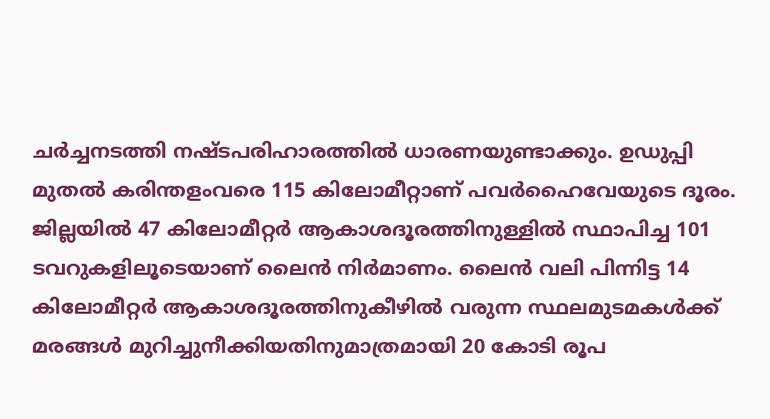ചർച്ചനടത്തി നഷ്ടപരിഹാരത്തിൽ ധാരണയുണ്ടാക്കും. ഉഡുപ്പി മുതൽ കരിന്തളംവരെ 115 കിലോമീറ്റാണ്‌ പവർഹൈവേയുടെ ദൂരം. ജില്ലയിൽ 47 കിലോമീറ്റർ ആകാശദൂരത്തിനുള്ളിൽ സ്ഥാപിച്ച 101 ടവറുകളിലൂടെയാണ്‌ ലൈൻ നിർമാണം. ലൈൻ വലി പിന്നിട്ട 14 കിലോമീറ്റർ ആകാശദ‍ൂരത്തിനുകീഴിൽ വരുന്ന സ്ഥലമുടമകൾക്ക്‌ മരങ്ങൾ മുറിച്ചുനീക്കിയതിനുമാത്രമായി 20 കോടി രൂപ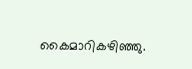കൈമാറികഴിഞ്ഞു.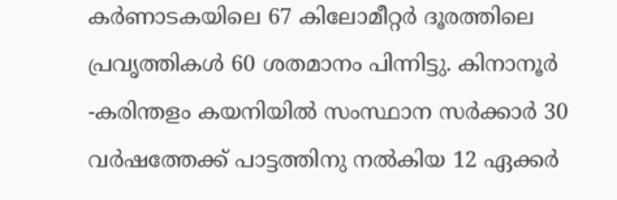കർണാടകയിലെ 67 കിലോമീറ്റർ ദൂരത്തിലെ പ്രവൃത്തികൾ 60 ശതമാനം പിന്നിട്ടു. കിനാനൂർ -കരിന്തളം കയനിയിൽ സംസ്ഥാന സർക്കാർ 30 വർഷത്തേക്ക് പാട്ടത്തിനു നൽകിയ 12 ഏക്കർ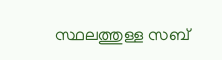സ്ഥലത്തുള്ള സബ്‌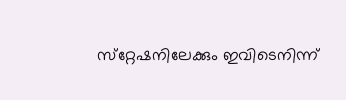സ്‌റ്റേഷനിലേക്കും ഇവിടെനിന്ന്‌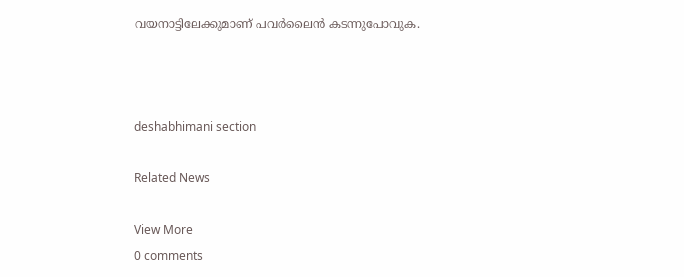വയനാട്ടിലേക്കുമാണ്‌ പവർലൈൻ കടന്നുപോവുക.



deshabhimani section

Related News

View More
0 comments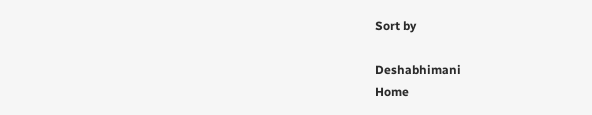Sort by

Deshabhimani
Home